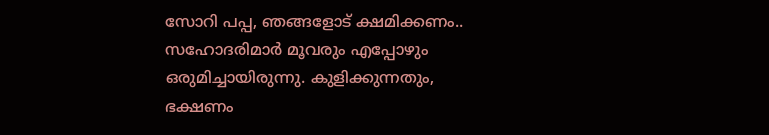സോറി പപ്പ, ഞങ്ങളോട് ക്ഷമിക്കണം.. സഹോദരിമാർ മൂവരും എപ്പോഴും ഒരുമിച്ചായിരുന്നു. കുളിക്കുന്നതും, ഭക്ഷണം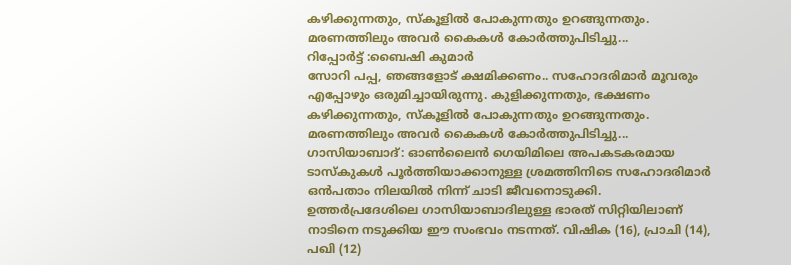കഴിക്കുന്നതും, സ്കൂളിൽ പോകുന്നതും ഉറങ്ങുന്നതും. മരണത്തിലും അവർ കൈകൾ കോർത്തുപിടിച്ചു...
റിപ്പോർട്ട് :ബൈഷി കുമാർ
സോറി പപ്പ, ഞങ്ങളോട് ക്ഷമിക്കണം.. സഹോദരിമാർ മൂവരും എപ്പോഴും ഒരുമിച്ചായിരുന്നു. കുളിക്കുന്നതും, ഭക്ഷണം കഴിക്കുന്നതും, സ്കൂളിൽ പോകുന്നതും ഉറങ്ങുന്നതും. മരണത്തിലും അവർ കൈകൾ കോർത്തുപിടിച്ചു...
ഗാസിയാബാദ്: ഓൺലൈൻ ഗെയിമിലെ അപകടകരമായ ടാസ്കുകൾ പൂർത്തിയാക്കാനുള്ള ശ്രമത്തിനിടെ സഹോദരിമാർ ഒൻപതാം നിലയിൽ നിന്ന് ചാടി ജീവനൊടുക്കി. ഉത്തർപ്രദേശിലെ ഗാസിയാബാദിലുള്ള ഭാരത് സിറ്റിയിലാണ് നാടിനെ നടുക്കിയ ഈ സംഭവം നടന്നത്. വിഷിക (16), പ്രാചി (14), പഖി (12)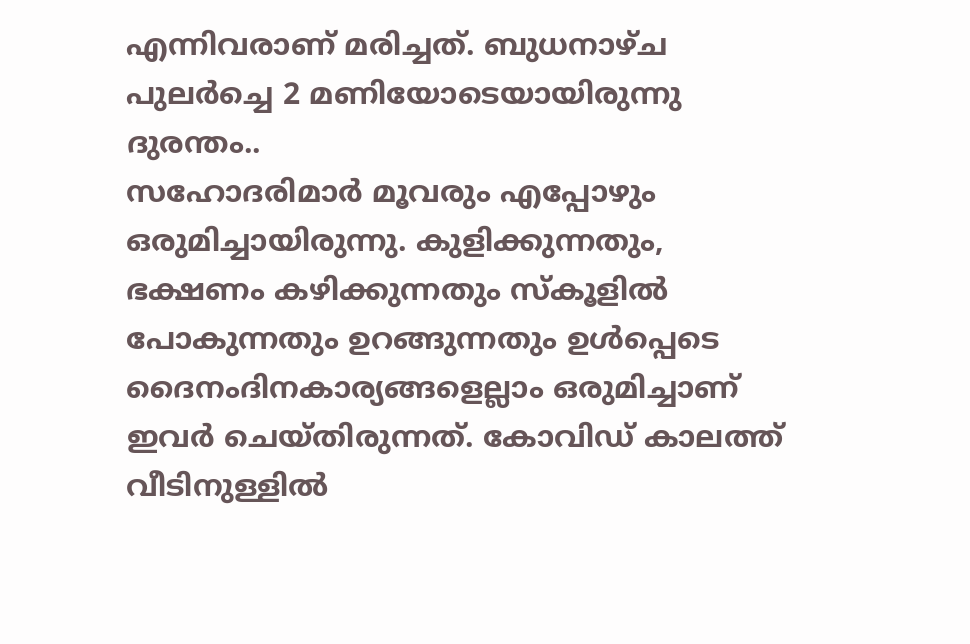എന്നിവരാണ് മരിച്ചത്. ബുധനാഴ്ച പുലർച്ചെ 2 മണിയോടെയായിരുന്നു ദുരന്തം..
സഹോദരിമാർ മൂവരും എപ്പോഴും ഒരുമിച്ചായിരുന്നു. കുളിക്കുന്നതും, ഭക്ഷണം കഴിക്കുന്നതും സ്കൂളിൽ പോകുന്നതും ഉറങ്ങുന്നതും ഉൾപ്പെടെ ദൈനംദിനകാര്യങ്ങളെല്ലാം ഒരുമിച്ചാണ് ഇവർ ചെയ്തിരുന്നത്. കോവിഡ് കാലത്ത് വീടിനുള്ളിൽ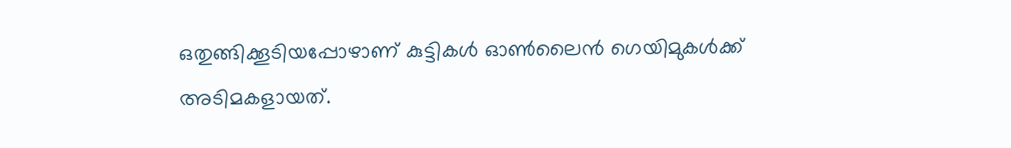ഒതുങ്ങിക്കൂടിയപ്പോഴാണ് കുട്ടികൾ ഓൺലൈൻ ഗെയിമുകൾക്ക് അടിമകളായത്.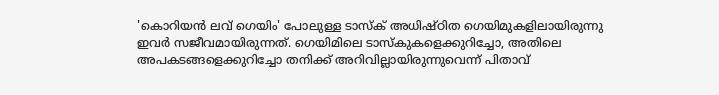'കൊറിയൻ ലവ് ഗെയിം' പോലുള്ള ടാസ്ക് അധിഷ്ഠിത ഗെയിമുകളിലായിരുന്നു ഇവർ സജീവമായിരുന്നത്. ഗെയിമിലെ ടാസ്കുകളെക്കുറിച്ചോ, അതിലെ അപകടങ്ങളെക്കുറിച്ചോ തനിക്ക് അറിവില്ലായിരുന്നുവെന്ന് പിതാവ്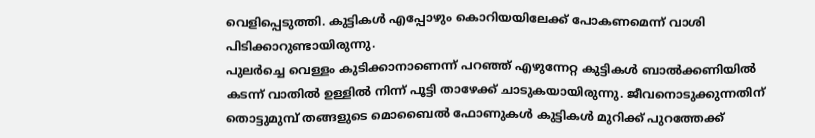വെളിപ്പെടുത്തി. കുട്ടികൾ എപ്പോഴും കൊറിയയിലേക്ക് പോകണമെന്ന് വാശി പിടിക്കാറുണ്ടായിരുന്നു.
പുലർച്ചെ വെള്ളം കുടിക്കാനാണെന്ന് പറഞ്ഞ് എഴുന്നേറ്റ കുട്ടികൾ ബാൽക്കണിയിൽ കടന്ന് വാതിൽ ഉള്ളിൽ നിന്ന് പൂട്ടി താഴേക്ക് ചാടുകയായിരുന്നു. ജീവനൊടുക്കുന്നതിന് തൊട്ടുമുമ്പ് തങ്ങളുടെ മൊബൈൽ ഫോണുകൾ കുട്ടികൾ മുറിക്ക് പുറത്തേക്ക്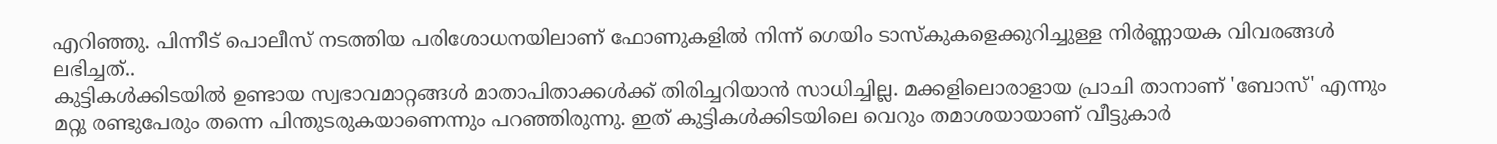എറിഞ്ഞു. പിന്നീട് പൊലീസ് നടത്തിയ പരിശോധനയിലാണ് ഫോണുകളിൽ നിന്ന് ഗെയിം ടാസ്കുകളെക്കുറിച്ചുള്ള നിർണ്ണായക വിവരങ്ങൾ ലഭിച്ചത്..
കുട്ടികൾക്കിടയിൽ ഉണ്ടായ സ്വഭാവമാറ്റങ്ങൾ മാതാപിതാക്കൾക്ക് തിരിച്ചറിയാൻ സാധിച്ചില്ല. മക്കളിലൊരാളായ പ്രാചി താനാണ് 'ബോസ്' എന്നും മറ്റു രണ്ടുപേരും തന്നെ പിന്തുടരുകയാണെന്നും പറഞ്ഞിരുന്നു. ഇത് കുട്ടികൾക്കിടയിലെ വെറും തമാശയായാണ് വീട്ടുകാർ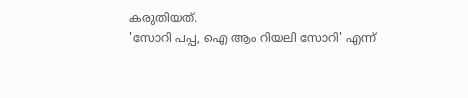കരുതിയത്.
'സോറി പപ്പ, ഐ ആം റിയലി സോറി' എന്ന്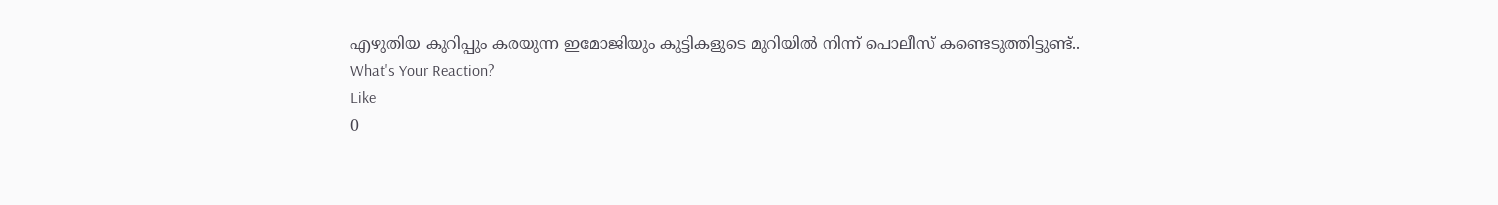എഴുതിയ കുറിപ്പും കരയുന്ന ഇമോജിയും കുട്ടികളുടെ മുറിയിൽ നിന്ന് പൊലീസ് കണ്ടെടുത്തിട്ടുണ്ട്..
What's Your Reaction?
Like
0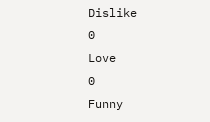Dislike
0
Love
0
Funny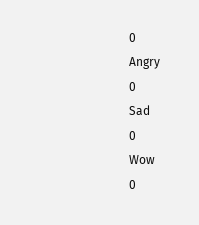0
Angry
0
Sad
0
Wow
0